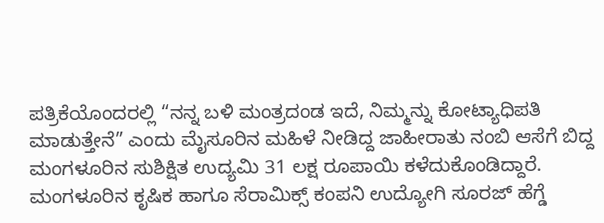ಪತ್ರಿಕೆಯೊಂದರಲ್ಲಿ “ನನ್ನ ಬಳಿ ಮಂತ್ರದಂಡ ಇದೆ, ನಿಮ್ಮನ್ನು ಕೋಟ್ಯಾಧಿಪತಿ ಮಾಡುತ್ತೇನೆ” ಎಂದು ಮೈಸೂರಿನ ಮಹಿಳೆ ನೀಡಿದ್ದ ಜಾಹೀರಾತು ನಂಬಿ ಆಸೆಗೆ ಬಿದ್ದ ಮಂಗಳೂರಿನ ಸುಶಿಕ್ಷಿತ ಉದ್ಯಮಿ 31 ಲಕ್ಷ ರೂಪಾಯಿ ಕಳೆದುಕೊಂಡಿದ್ದಾರೆ.
ಮಂಗಳೂರಿನ ಕೃಷಿಕ ಹಾಗೂ ಸೆರಾಮಿಕ್ಸ್ ಕಂಪನಿ ಉದ್ಯೋಗಿ ಸೂರಜ್ ಹೆಗ್ಡೆ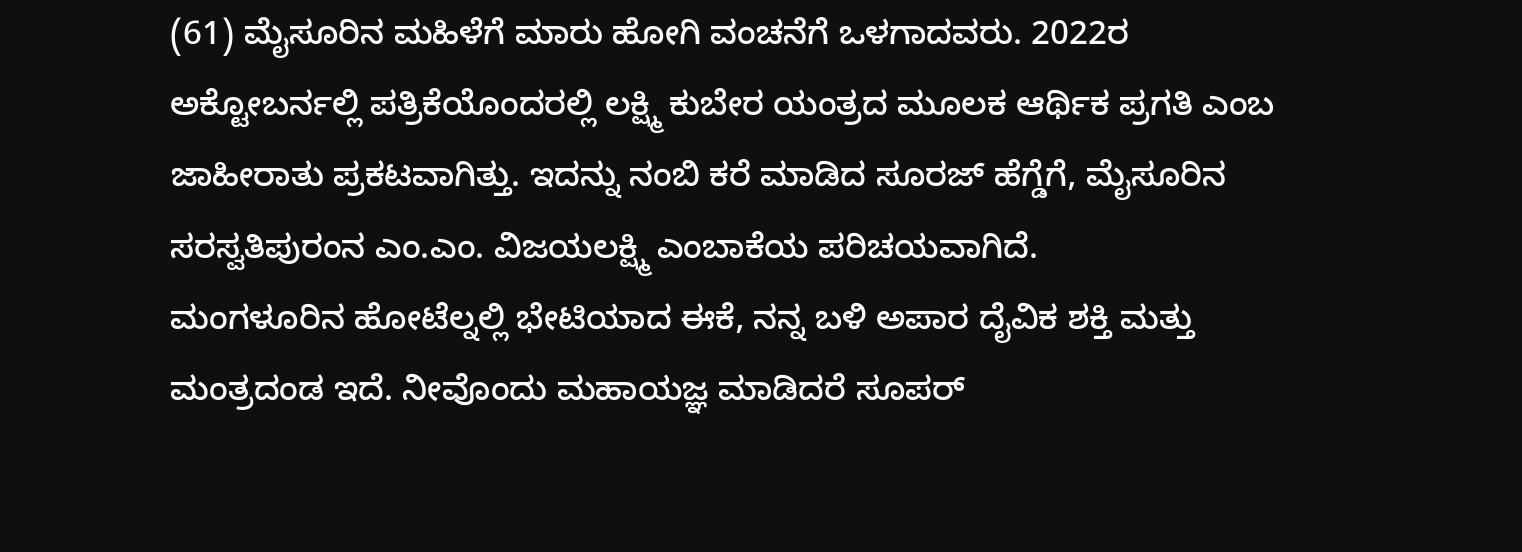(61) ಮೈಸೂರಿನ ಮಹಿಳೆಗೆ ಮಾರು ಹೋಗಿ ವಂಚನೆಗೆ ಒಳಗಾದವರು. 2022ರ ಅಕ್ಟೋಬರ್ನಲ್ಲಿ ಪತ್ರಿಕೆಯೊಂದರಲ್ಲಿ ಲಕ್ಷ್ಮಿ ಕುಬೇರ ಯಂತ್ರದ ಮೂಲಕ ಆರ್ಥಿಕ ಪ್ರಗತಿ ಎಂಬ ಜಾಹೀರಾತು ಪ್ರಕಟವಾಗಿತ್ತು. ಇದನ್ನು ನಂಬಿ ಕರೆ ಮಾಡಿದ ಸೂರಜ್ ಹೆಗ್ಡೆಗೆ, ಮೈಸೂರಿನ ಸರಸ್ವತಿಪುರಂನ ಎಂ.ಎಂ. ವಿಜಯಲಕ್ಷ್ಮಿ ಎಂಬಾಕೆಯ ಪರಿಚಯವಾಗಿದೆ.
ಮಂಗಳೂರಿನ ಹೋಟೆಲ್ನಲ್ಲಿ ಭೇಟಿಯಾದ ಈಕೆ, ನನ್ನ ಬಳಿ ಅಪಾರ ದೈವಿಕ ಶಕ್ತಿ ಮತ್ತು ಮಂತ್ರದಂಡ ಇದೆ. ನೀವೊಂದು ಮಹಾಯಜ್ಞ ಮಾಡಿದರೆ ಸೂಪರ್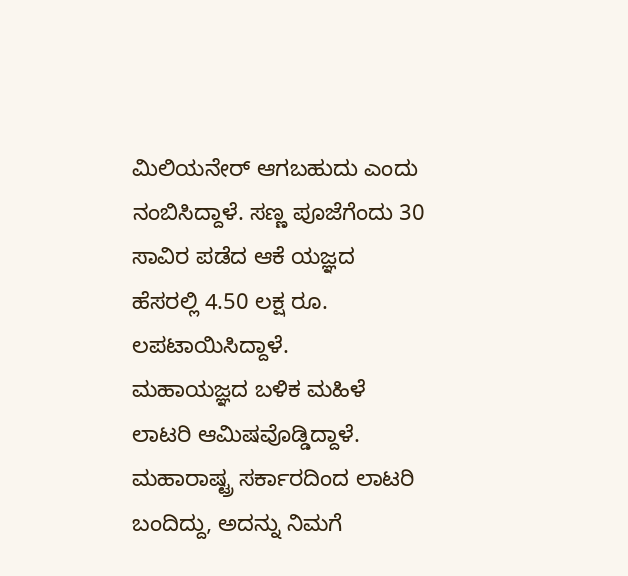ಮಿಲಿಯನೇರ್ ಆಗಬಹುದು ಎಂದು ನಂಬಿಸಿದ್ದಾಳೆ. ಸಣ್ಣ ಪೂಜೆಗೆಂದು 30 ಸಾವಿರ ಪಡೆದ ಆಕೆ ಯಜ್ಞದ ಹೆಸರಲ್ಲಿ 4.50 ಲಕ್ಷ ರೂ. ಲಪಟಾಯಿಸಿದ್ದಾಳೆ.
ಮಹಾಯಜ್ಞದ ಬಳಿಕ ಮಹಿಳೆ ಲಾಟರಿ ಆಮಿಷವೊಡ್ಡಿದ್ದಾಳೆ. ಮಹಾರಾಷ್ಟ್ರ ಸರ್ಕಾರದಿಂದ ಲಾಟರಿ ಬಂದಿದ್ದು, ಅದನ್ನು ನಿಮಗೆ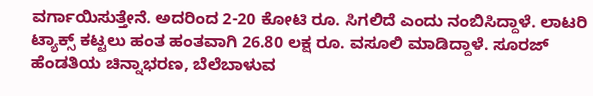ವರ್ಗಾಯಿಸುತ್ತೇನೆ. ಅದರಿಂದ 2-20 ಕೋಟಿ ರೂ. ಸಿಗಲಿದೆ ಎಂದು ನಂಬಿಸಿದ್ದಾಳೆ. ಲಾಟರಿ ಟ್ಯಾಕ್ಸ್ ಕಟ್ಟಲು ಹಂತ ಹಂತವಾಗಿ 26.80 ಲಕ್ಷ ರೂ. ವಸೂಲಿ ಮಾಡಿದ್ದಾಳೆ. ಸೂರಜ್ ಹೆಂಡತಿಯ ಚಿನ್ನಾಭರಣ, ಬೆಲೆಬಾಳುವ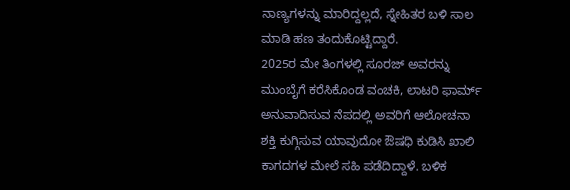ನಾಣ್ಯಗಳನ್ನು ಮಾರಿದ್ದಲ್ಲದೆ, ಸ್ನೇಹಿತರ ಬಳಿ ಸಾಲ ಮಾಡಿ ಹಣ ತಂದುಕೊಟ್ಟಿದ್ದಾರೆ.
2025ರ ಮೇ ತಿಂಗಳಲ್ಲಿ ಸೂರಜ್ ಅವರನ್ನು ಮುಂಬೈಗೆ ಕರೆಸಿಕೊಂಡ ವಂಚಕಿ, ಲಾಟರಿ ಫಾರ್ಮ್ ಅನುವಾದಿಸುವ ನೆಪದಲ್ಲಿ ಅವರಿಗೆ ಆಲೋಚನಾ ಶಕ್ತಿ ಕುಗ್ಗಿಸುವ ಯಾವುದೋ ಔಷಧಿ ಕುಡಿಸಿ ಖಾಲಿ ಕಾಗದಗಳ ಮೇಲೆ ಸಹಿ ಪಡೆದಿದ್ದಾಳೆ. ಬಳಿಕ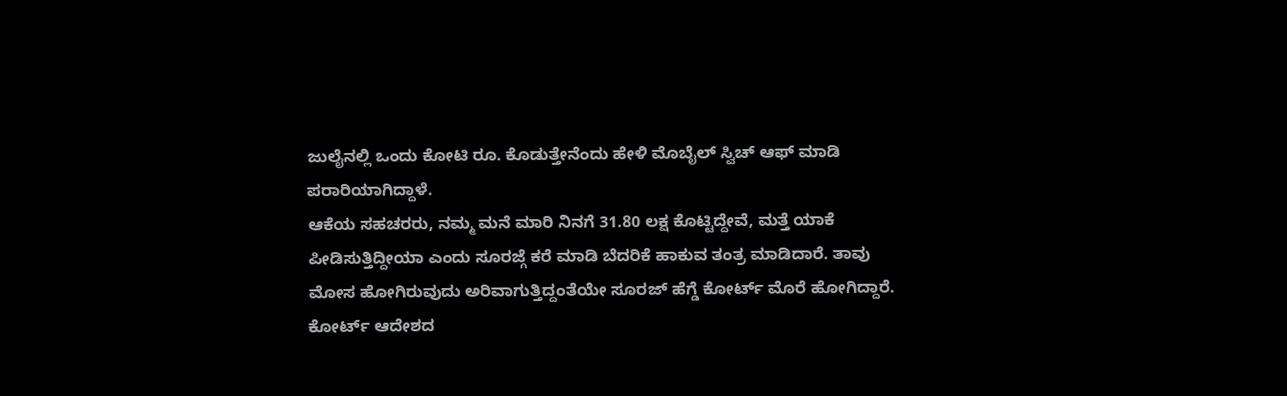ಜುಲೈನಲ್ಲಿ ಒಂದು ಕೋಟಿ ರೂ. ಕೊಡುತ್ತೇನೆಂದು ಹೇಳಿ ಮೊಬೈಲ್ ಸ್ವಿಚ್ ಆಫ್ ಮಾಡಿ ಪರಾರಿಯಾಗಿದ್ದಾಳೆ.
ಆಕೆಯ ಸಹಚರರು, ನಮ್ಮ ಮನೆ ಮಾರಿ ನಿನಗೆ 31.80 ಲಕ್ಷ ಕೊಟ್ಟಿದ್ದೇವೆ, ಮತ್ತೆ ಯಾಕೆ ಪೀಡಿಸುತ್ತಿದ್ದೀಯಾ ಎಂದು ಸೂರಜ್ಗೆ ಕರೆ ಮಾಡಿ ಬೆದರಿಕೆ ಹಾಕುವ ತಂತ್ರ ಮಾಡಿದಾರೆ. ತಾವು ಮೋಸ ಹೋಗಿರುವುದು ಅರಿವಾಗುತ್ತಿದ್ದಂತೆಯೇ ಸೂರಜ್ ಹೆಗ್ಡೆ ಕೋರ್ಟ್ ಮೊರೆ ಹೋಗಿದ್ದಾರೆ.
ಕೋರ್ಟ್ ಆದೇಶದ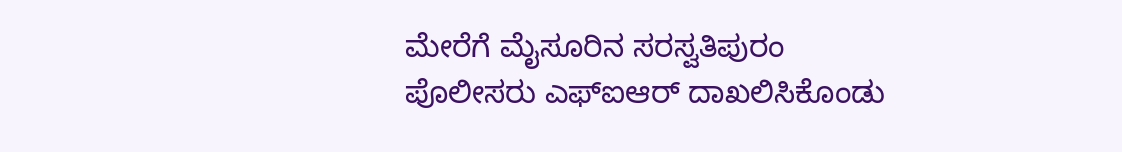ಮೇರೆಗೆ ಮೈಸೂರಿನ ಸರಸ್ವತಿಪುರಂ ಪೊಲೀಸರು ಎಫ್ಐಆರ್ ದಾಖಲಿಸಿಕೊಂಡು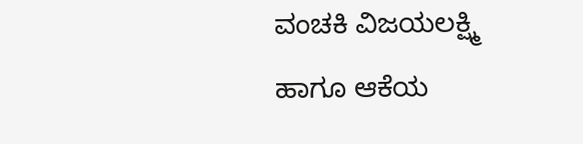ವಂಚಕಿ ವಿಜಯಲಕ್ಷ್ಮಿ ಹಾಗೂ ಆಕೆಯ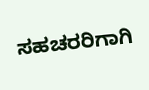ಸಹಚರರಿಗಾಗಿ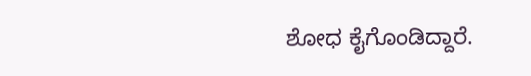ಶೋಧ ಕೈಗೊಂಡಿದ್ದಾರೆ.